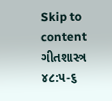Skip to content
ગીતશાસ્ત્ર ૪૮:૫-૬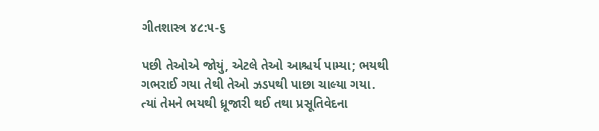ગીતશાસ્ત્ર ૪૮:૫-૬

પછી તેઓએ જોયું, એટલે તેઓ આશ્ચર્ય પામ્યા; ભયથી ગભરાઈ ગયા તેથી તેઓ ઝડપથી પાછા ચાલ્યા ગયા.
ત્યાં તેમને ભયથી ધ્રૂજારી થઈ તથા પ્રસૂતિવેદના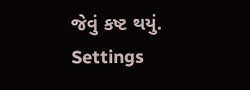જેવું કષ્ટ થયું.
Settings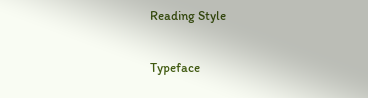Reading Style

Typeface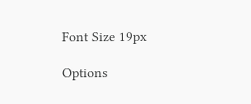Font Size 19px

Options